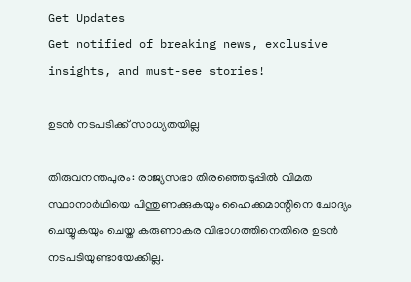Get Updates
Get notified of breaking news, exclusive insights, and must-see stories!

ഉടന്‍ നടപടിക്ക് സാധ്യതയില്ല

തിരുവനന്തപുരം: രാജ്യസഭാ തിരഞ്ഞെടുപ്പില്‍ വിമത സ്ഥാനാര്‍ഥിയെ പിന്തുണക്കുകയും ഹൈക്കമാന്റിനെ ചോദ്യം ചെയ്യുകയും ചെയ്ത കരുണാകര വിഭാഗത്തിനെതിരെ ഉടന്‍ നടപടിയുണ്ടായേക്കില്ല.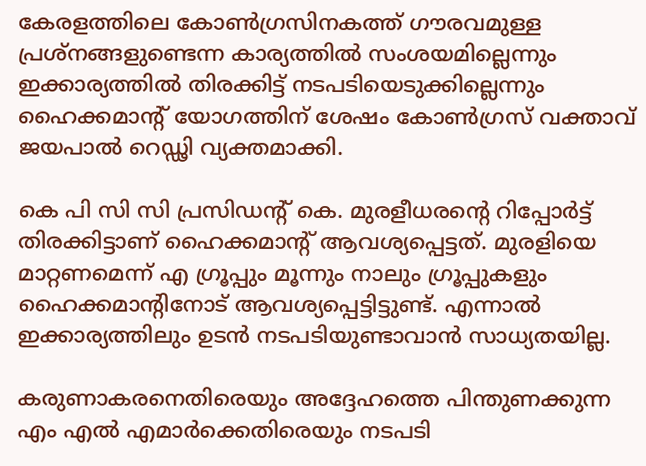കേരളത്തിലെ കോണ്‍ഗ്രസിനകത്ത് ഗൗരവമുള്ള പ്രശ്നങ്ങളുണ്ടെന്ന കാര്യത്തില്‍ സംശയമില്ലെന്നും ഇക്കാര്യത്തില്‍ തിരക്കിട്ട് നടപടിയെടുക്കില്ലെന്നും ഹൈക്കമാന്റ് യോഗത്തിന് ശേഷം കോണ്‍ഗ്രസ് വക്താവ് ജയപാല്‍ റെഡ്ഢി വ്യക്തമാക്കി.

കെ പി സി സി പ്രസിഡന്റ് കെ. മുരളീധരന്റെ റിപ്പോര്‍ട്ട് തിരക്കിട്ടാണ് ഹൈക്കമാന്റ് ആവശ്യപ്പെട്ടത്. മുരളിയെ മാറ്റണമെന്ന് എ ഗ്രൂപ്പും മൂന്നും നാലും ഗ്രൂപ്പുകളും ഹൈക്കമാന്റിനോട് ആവശ്യപ്പെട്ടിട്ടുണ്ട്. എന്നാല്‍ ഇക്കാര്യത്തിലും ഉടന്‍ നടപടിയുണ്ടാവാന്‍ സാധ്യതയില്ല.

കരുണാകരനെതിരെയും അദ്ദേഹത്തെ പിന്തുണക്കുന്ന എം എല്‍ എമാര്‍ക്കെതിരെയും നടപടി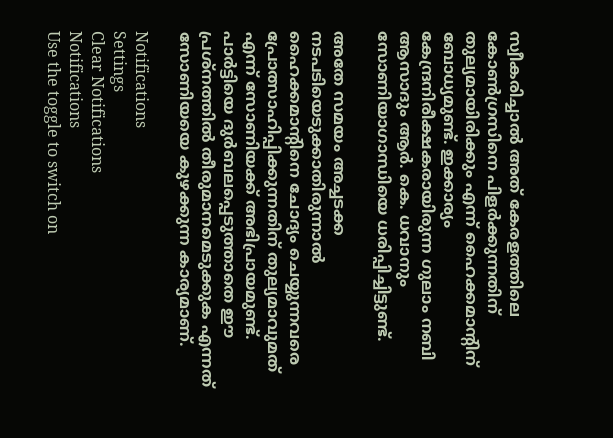സ്വീകരിച്ചാല്‍ അത് കേരളത്തിലെ കോണ്‍ഗ്രസിനെ പിളര്‍ക്കുന്നതിന് തുല്യമായിരിക്കും എന്ന് ഹൈക്കമാന്റിന് ബോധ്യമുണ്ട്. ഇക്കാര്യം കേന്ദ്രനിരീക്ഷകരായിരുന്ന ഗുലാം നബി ആസാദും ആര്‍. കെ. ധവാനും സോണിയാഗാന്ധിയെ ധരിപ്പിച്ചിട്ടുണ്ട്.

അതേ സമയം അച്ചടക്ക നടപടിയെടുക്കാതിരുന്നാല്‍ ഹൈക്കമാന്റിനെ ചോദ്യം ചെയ്യുന്നവരെ പ്രോത്സാഹിപ്പിക്കുന്നതിന് തുല്യമാവുമത് എന്ന് സോണിയക്ക് അഭിപ്രായമുണ്ട്. പാര്‍ട്ടിയെ ദുര്‍ബലപ്പെടുത്താതെ ഈ പ്രശ്നത്തില്‍ തീരുമാനമെടുക്കുക എന്നത് സോണിയയെ കുഴക്കുന്ന കാര്യമാണ്.

Notifications
Settings
Clear Notifications
Notifications
Use the toggle to switch on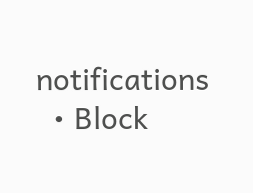notifications
  • Block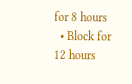for 8 hours
  • Block for 12 hours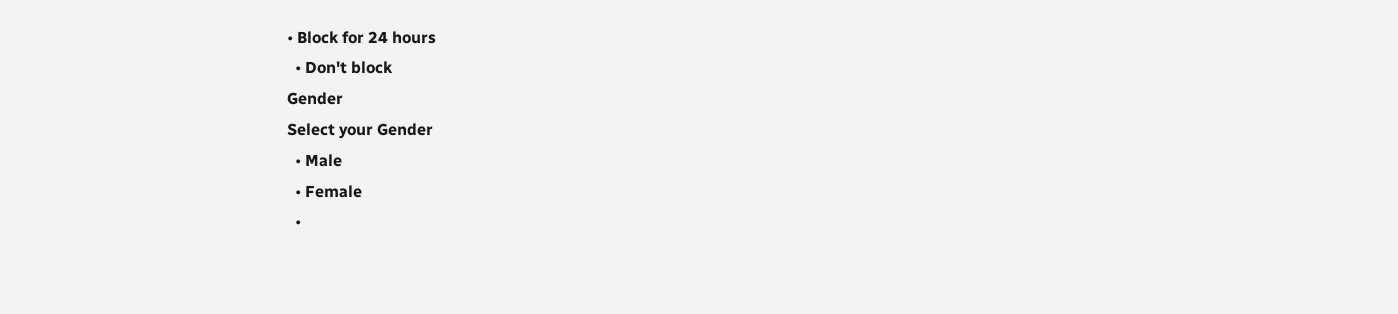• Block for 24 hours
  • Don't block
Gender
Select your Gender
  • Male
  • Female
  •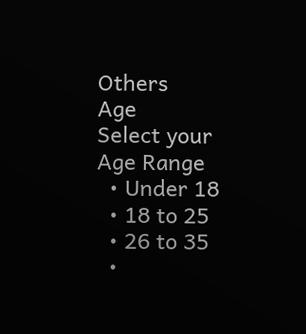Others
Age
Select your Age Range
  • Under 18
  • 18 to 25
  • 26 to 35
  •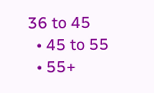36 to 45
  • 45 to 55
  • 55+